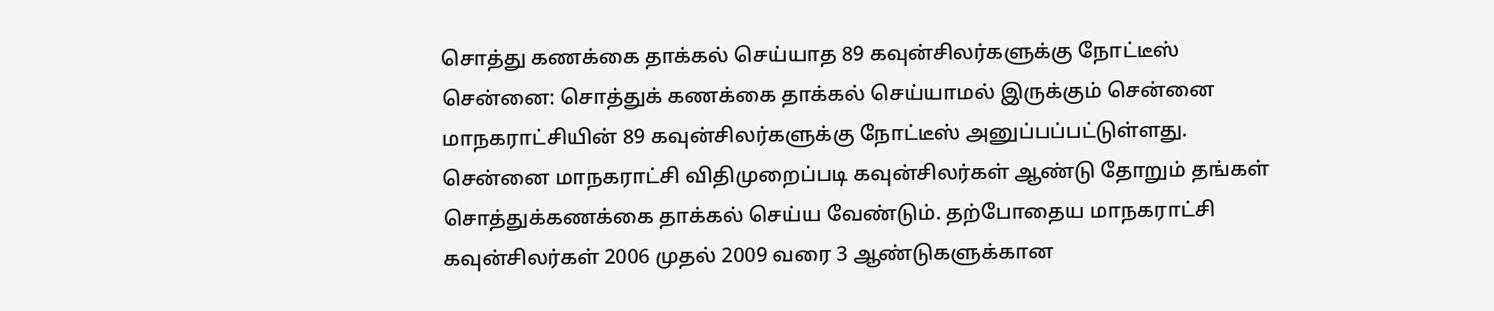சொத்து கணக்கை தாக்கல் செய்யாத 89 கவுன்சிலர்களுக்கு நோட்டீஸ்
சென்னை: சொத்துக் கணக்கை தாக்கல் செய்யாமல் இருக்கும் சென்னை மாநகராட்சியின் 89 கவுன்சிலர்களுக்கு நோட்டீஸ் அனுப்பப்பட்டுள்ளது.
சென்னை மாநகராட்சி விதிமுறைப்படி கவுன்சிலர்கள் ஆண்டு தோறும் தங்கள் சொத்துக்கணக்கை தாக்கல் செய்ய வேண்டும். தற்போதைய மாநகராட்சி கவுன்சிலர்கள் 2006 முதல் 2009 வரை 3 ஆண்டுகளுக்கான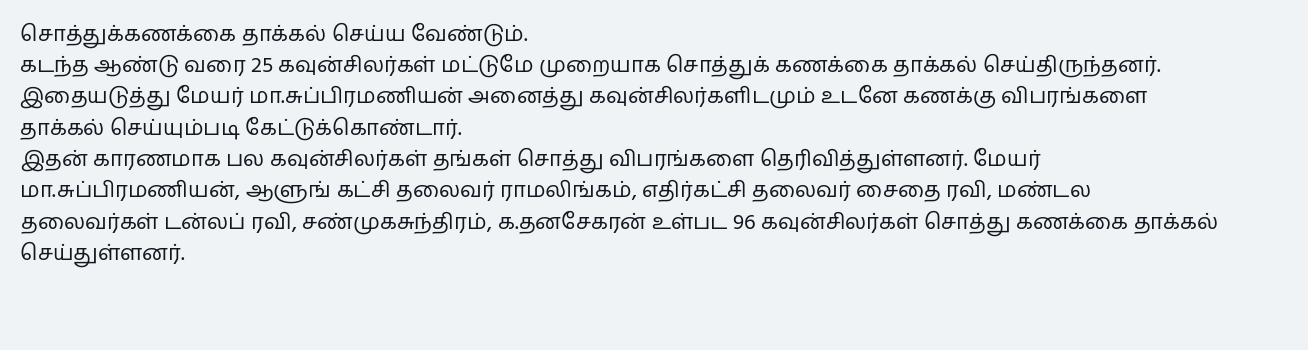சொத்துக்கணக்கை தாக்கல் செய்ய வேண்டும்.
கடந்த ஆண்டு வரை 25 கவுன்சிலர்கள் மட்டுமே முறையாக சொத்துக் கணக்கை தாக்கல் செய்திருந்தனர். இதையடுத்து மேயர் மா.சுப்பிரமணியன் அனைத்து கவுன்சிலர்களிடமும் உடனே கணக்கு விபரங்களை தாக்கல் செய்யும்படி கேட்டுக்கொண்டார்.
இதன் காரணமாக பல கவுன்சிலர்கள் தங்கள் சொத்து விபரங்களை தெரிவித்துள்ளனர். மேயர் மா.சுப்பிரமணியன், ஆளுங் கட்சி தலைவர் ராமலிங்கம், எதிர்கட்சி தலைவர் சைதை ரவி, மண்டல தலைவர்கள் டன்லப் ரவி, சண்முகசுந்திரம், க.தனசேகரன் உள்பட 96 கவுன்சிலர்கள் சொத்து கணக்கை தாக்கல் செய்துள்ளனர்.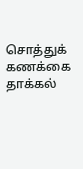சொத்துக் கணக்கை தாக்கல்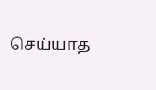செய்யாத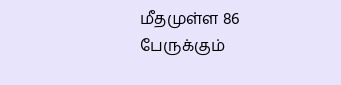மீதமுள்ள 86 பேருக்கும்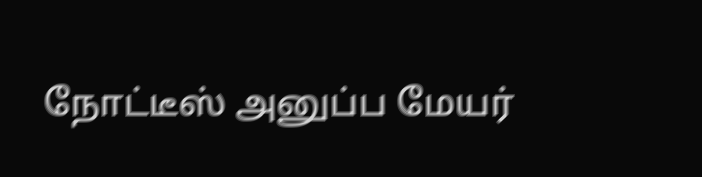நோட்டீஸ் அனுப்ப மேயர்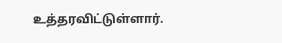உத்தரவிட்டுள்ளார்.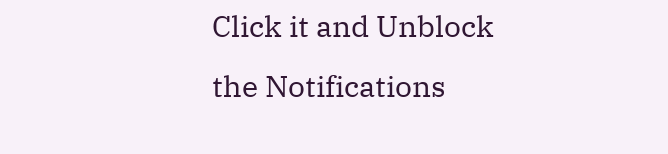Click it and Unblock the Notifications